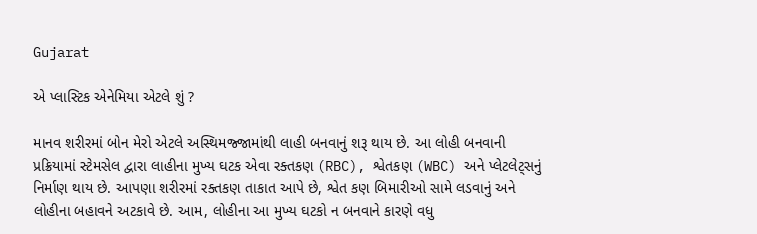Gujarat

એ પ્લાસ્ટિક એનેમિયા એટલે શું ?

માનવ શરીરમાં બોન મેરો એટલે અસ્થિમજ્જામાંથી લાહી બનવાનું શરૂ થાય છે. આ લોહી બનવાની પ્રક્રિયામાં સ્ટેમસેલ દ્વારા લાહીના મુખ્ય ઘટક એવા રક્તકણ (RBC), શ્વેતકણ (WBC) અને પ્લેટલેટ્સનું નિર્માણ થાય છે. આપણા શરીરમાં રક્તકણ તાકાત આપે છે, શ્વેત કણ બિમારીઓ સામે લડવાનું અને લોહીના બહાવને અટકાવે છે. આમ, લોહીના આ મુખ્ય ઘટકો ન બનવાને કારણે વધુ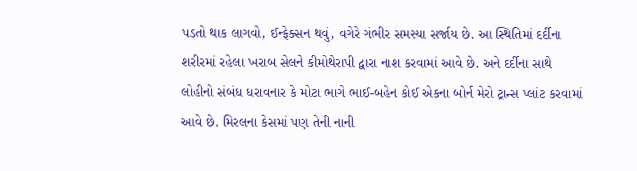પડતો થાક લાગવો, ઈન્ફેક્સન થવું, વગેરે ગંભીર સમસ્યા સર્જાય છે. આ સ્થિતિમાં દર્દીના શરીરમાં રહેલા ખરાબ સેલને કીમોથેરાપી દ્વારા નાશ કરવામાં આવે છે. અને દર્દીના સાથે લોહીનો સંબંધ ધરાવનાર કે મોટા ભાગે ભાઈ-બહેન કોઈ એકના બોર્ન મેરો ટ્રાન્સ પ્લાંટ કરવામાં આવે છે. મિરલના કેસમાં પણ તેની નાની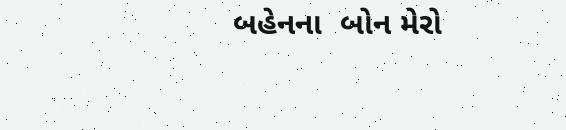બહેનના  બોન મેરો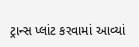ટ્રાન્સ પ્લાંટ કરવામાં આવ્યાં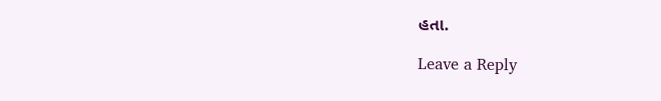હતા.

Leave a Reply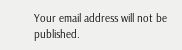Your email address will not be published.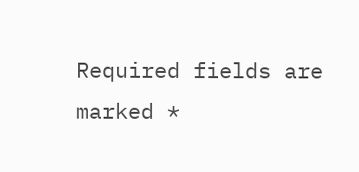Required fields are marked *